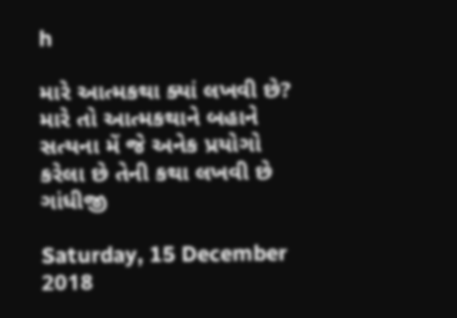h

મારે આત્મકથા ક્યાં લખવી છે? મારે તો આત્મકથાને બહાને સત્યના મેં જે અનેક પ્રયોગો કરેલા છે તેની કથા લખવી છે ગાંધીજી

Saturday, 15 December 2018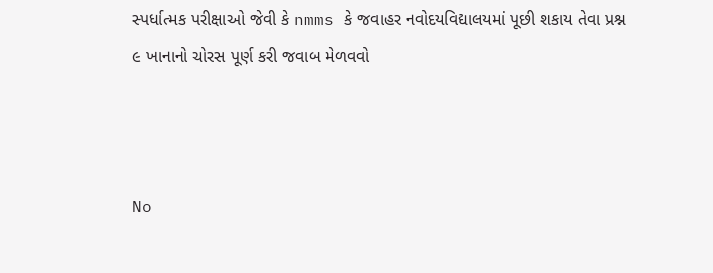સ્પર્ધાત્મક પરીક્ષાઓ જેવી કે nmms કે જવાહર નવોદયવિદ્યાલયમાં પૂછી શકાય તેવા પ્રશ્ન
૯ ખાનાનો ચોરસ પૂર્ણ કરી જવાબ મેળવવો



No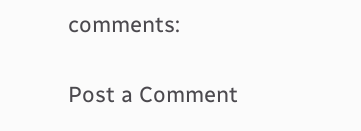comments:

Post a Comment